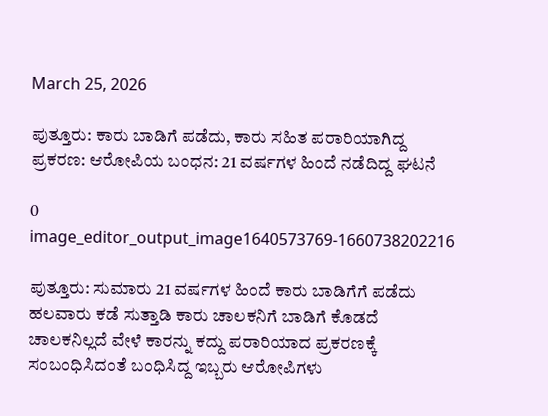March 25, 2026

ಪುತ್ತೂರು: ಕಾರು ಬಾಡಿಗೆ ಪಡೆದು, ಕಾರು ಸಹಿತ ಪರಾರಿಯಾಗಿದ್ದ ಪ್ರಕರಣ: ಆರೋಪಿಯ ಬಂಧನ: 21 ವರ್ಷಗಳ ಹಿಂದೆ ನಡೆದಿದ್ದ ಘಟನೆ

0
image_editor_output_image1640573769-1660738202216

ಪುತ್ತೂರು: ಸುಮಾರು 21 ವರ್ಷಗಳ ಹಿಂದೆ ಕಾರು ಬಾಡಿಗೆಗೆ ಪಡೆದು ಹಲವಾರು ಕಡೆ ಸುತ್ತಾಡಿ ಕಾರು ಚಾಲಕನಿಗೆ ಬಾಡಿಗೆ ಕೊಡದೆ ಚಾಲಕನಿಲ್ಲದೆ ವೇಳೆ ಕಾರನ್ನು ಕದ್ದು ಪರಾರಿಯಾದ ಪ್ರಕರಣಕ್ಕೆ ಸಂಬಂಧಿಸಿದಂತೆ ಬಂಧಿಸಿದ್ದ ಇಬ್ಬರು ಆರೋಪಿಗಳು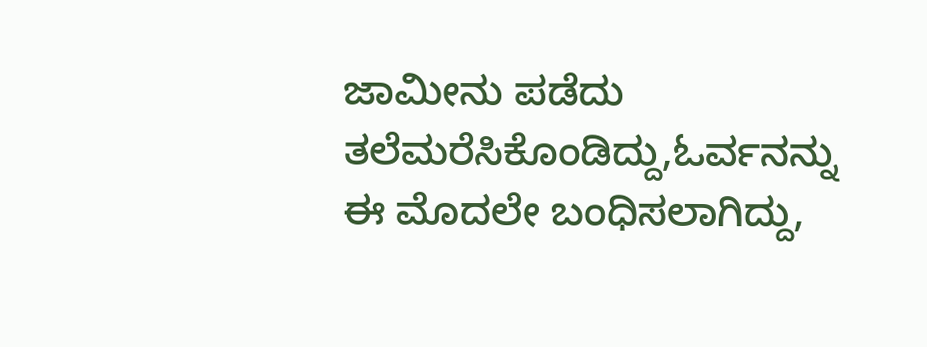ಜಾಮೀನು ಪಡೆದು ತಲೆಮರೆಸಿಕೊಂಡಿದ್ದು,ಓರ್ವನನ್ನು ಈ ಮೊದಲೇ ಬಂಧಿಸಲಾಗಿದ್ದು,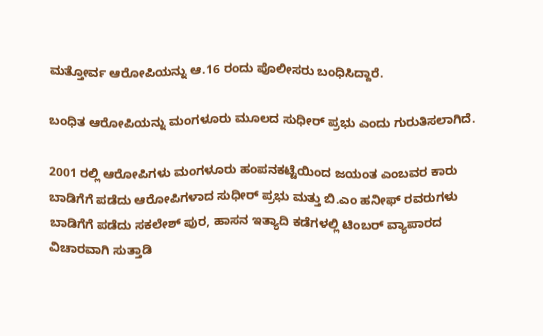ಮತ್ತೋರ್ವ ಆರೋಪಿಯನ್ನು ಆ.16 ರಂದು ಪೊಲೀಸರು ಬಂಧಿಸಿದ್ದಾರೆ.

ಬಂಧಿತ ಆರೋಪಿಯನ್ನು ಮಂಗಳೂರು ಮೂಲದ ಸುಧೀರ್ ಪ್ರಭು ಎಂದು ಗುರುತಿಸಲಾಗಿದೆ.

2001 ರಲ್ಲಿ ಆರೋಪಿಗಳು ಮಂಗಳೂರು ಹಂಪನಕಟ್ಟೆಯಿಂದ ಜಯಂತ ಎಂಬವರ ಕಾರು ಬಾಡಿಗೆಗೆ ಪಡೆದು ಆರೋಪಿಗಳಾದ ಸುಧೀರ್ ಪ್ರಭು ಮತ್ತು ಬಿ.ಎಂ ಹನೀಫ್ ರವರುಗಳು ಬಾಡಿಗೆಗೆ ಪಡೆದು ಸಕಲೇಶ್ ಪುರ, ಹಾಸನ ಇತ್ಯಾದಿ ಕಡೆಗಳಲ್ಲಿ ಟಿಂಬರ್ ವ್ಯಾಪಾರದ ವಿಚಾರವಾಗಿ ಸುತ್ತಾಡಿ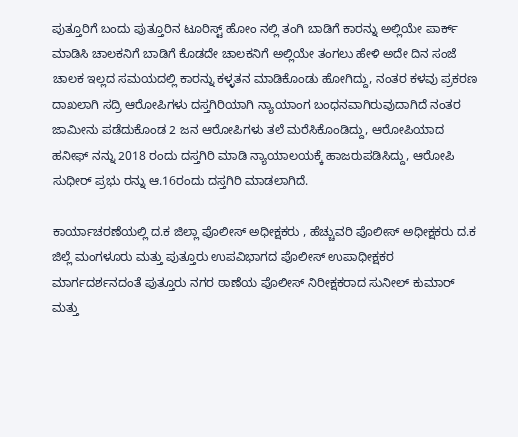ಪುತ್ತೂರಿಗೆ ಬಂದು ಪುತ್ತೂರಿನ ಟೂರಿಸ್ಟ್ ಹೋಂ ನಲ್ಲಿ ತಂಗಿ ಬಾಡಿಗೆ ಕಾರನ್ನು ಅಲ್ಲಿಯೇ ಪಾರ್ಕ್ ಮಾಡಿಸಿ ಚಾಲಕನಿಗೆ ಬಾಡಿಗೆ ಕೊಡದೇ ಚಾಲಕನಿಗೆ ಅಲ್ಲಿಯೇ ತಂಗಲು ಹೇಳಿ ಅದೇ ದಿನ ಸಂಜೆ ಚಾಲಕ ಇಲ್ಲದ ಸಮಯದಲ್ಲಿ ಕಾರನ್ನು ಕಳ್ಳತನ ಮಾಡಿಕೊಂಡು ಹೋಗಿದ್ದು, ನಂತರ ಕಳವು ಪ್ರಕರಣ ದಾಖಲಾಗಿ ಸದ್ರಿ ಆರೋಪಿಗಳು ದಸ್ತಗಿರಿಯಾಗಿ ನ್ಯಾಯಾಂಗ ಬಂಧನವಾಗಿರುವುದಾಗಿದೆ ನಂತರ ಜಾಮೀನು ಪಡೆದುಕೊಂಡ 2 ಜನ ಆರೋಪಿಗಳು ತಲೆ ಮರೆಸಿಕೊಂಡಿದ್ದು, ಆರೋಪಿಯಾದ ಹನೀಫ್ ನನ್ನು 2018 ರಂದು ದಸ್ತಗಿರಿ ಮಾಡಿ ನ್ಯಾಯಾಲಯಕ್ಕೆ ಹಾಜರುಪಡಿಸಿದ್ದು, ಆರೋಪಿ ಸುಧೀರ್ ಪ್ರಭು ರನ್ನು ಆ.16ರಂದು ದಸ್ತಗಿರಿ ಮಾಡಲಾಗಿದೆ.

ಕಾರ್ಯಾಚರಣೆಯಲ್ಲಿ ದ.ಕ ಜಿಲ್ಲಾ ಪೊಲೀಸ್ ಅಧೀಕ್ಷಕರು , ಹೆಚ್ಚುವರಿ ಪೊಲೀಸ್ ಅಧೀಕ್ಷಕರು ದ.ಕ ಜಿಲ್ಲೆ ಮಂಗಳೂರು ಮತ್ತು ಪುತ್ತೂರು ಉಪವಿಭಾಗದ ಪೊಲೀಸ್ ಉಪಾಧೀಕ್ಷಕರ ಮಾರ್ಗದರ್ಶನದಂತೆ ಪುತ್ತೂರು ನಗರ ಠಾಣೆಯ ಪೊಲೀಸ್ ನಿರೀಕ್ಷಕರಾದ ಸುನೀಲ್ ಕುಮಾರ್ ಮತ್ತು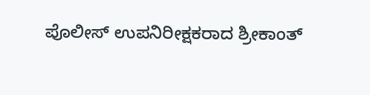ಪೊಲೀಸ್ ಉಪನಿರೀಕ್ಷಕರಾದ ಶ್ರೀಕಾಂತ್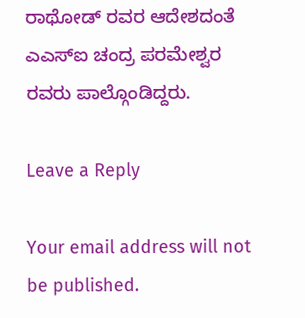ರಾಥೋಡ್ ರವರ ಆದೇಶದಂತೆ ಎಎಸ್ಐ ಚಂದ್ರ ಪರಮೇಶ್ವರ ರವರು ಪಾಲ್ಗೊಂಡಿದ್ದರು.

Leave a Reply

Your email address will not be published.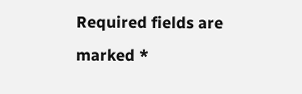Required fields are marked *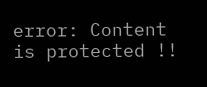error: Content is protected !!